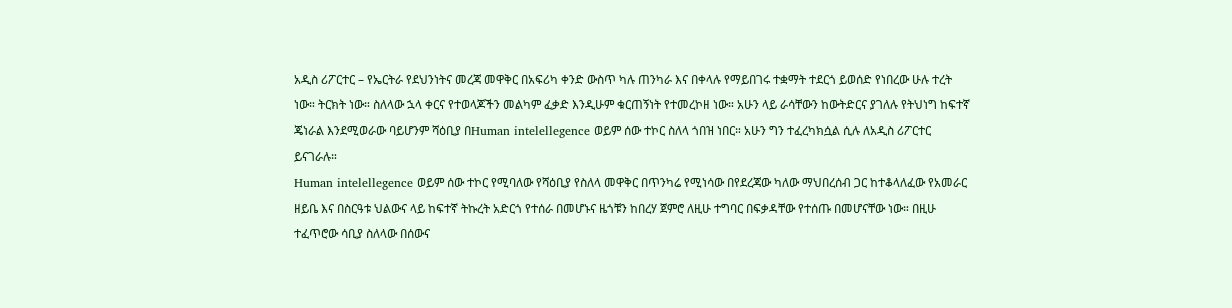አዲስ ሪፖርተር – የኤርትራ የደህንነትና መረጃ መዋቅር በአፍሪካ ቀንድ ውስጥ ካሉ ጠንካራ እና በቀላሉ የማይበገሩ ተቋማት ተደርጎ ይወሰድ የነበረው ሁሉ ተረት ነው። ትርክት ነው። ስለላው ኋላ ቀርና የተወላጆችን መልካም ፈቃድ እንዲሁም ቁርጠኝነት የተመረኮዘ ነው። አሁን ላይ ራሳቸውን ከውትድርና ያገለሉ የትህነግ ከፍተኛ ጄነራል እንደሚወራው ባይሆንም ሻዕቢያ በHuman intelellegence ወይም ሰው ተኮር ስለላ ጎበዝ ነበር። አሁን ግን ተፈረካክሷል ሲሉ ለአዲስ ሪፖርተር ይናገራሉ።
Human intelellegence ወይም ሰው ተኮር የሚባለው የሻዕቢያ የስለላ መዋቅር በጥንካሬ የሚነሳው በየደረጃው ካለው ማህበረሰብ ጋር ከተቆላለፈው የአመራር ዘይቤ እና በስርዓቱ ህልውና ላይ ከፍተኛ ትኩረት አድርጎ የተሰራ በመሆኑና ዜጎቹን ከበረሃ ጀምሮ ለዚሁ ተግባር በፍቃዳቸው የተሰጡ በመሆናቸው ነው። በዚሁ ተፈጥሮው ሳቢያ ስለላው በሰውና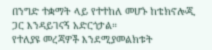በንግድ ተቋማት ላይ የተተከለ መሆኑ ከቴክኖሎጂ ጋር እንዳይገናኝ አድርጎታል።
የተለያዩ መረጃዎች እንደሚያመልክቱት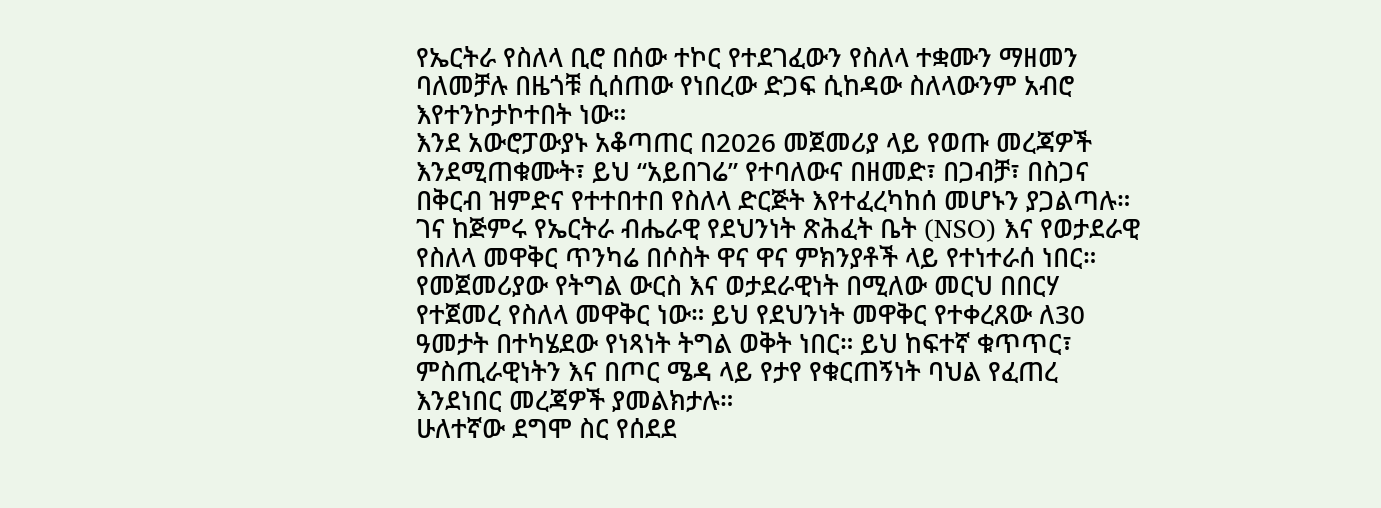የኤርትራ የስለላ ቢሮ በሰው ተኮር የተደገፈውን የስለላ ተቋሙን ማዘመን ባለመቻሉ በዜጎቹ ሲሰጠው የነበረው ድጋፍ ሲከዳው ስለላውንም አብሮ እየተንኮታኮተበት ነው።
እንደ አውሮፓውያኑ አቆጣጠር በ2026 መጀመሪያ ላይ የወጡ መረጃዎች እንደሚጠቁሙት፣ ይህ “አይበገሬ” የተባለውና በዘመድ፣ በጋብቻ፣ በስጋና በቅርብ ዝምድና የተተበተበ የስለላ ድርጅት እየተፈረካከሰ መሆኑን ያጋልጣሉ። ገና ከጅምሩ የኤርትራ ብሔራዊ የደህንነት ጽሕፈት ቤት (NSO) እና የወታደራዊ የስለላ መዋቅር ጥንካሬ በሶስት ዋና ዋና ምክንያቶች ላይ የተነተራሰ ነበር።
የመጀመሪያው የትግል ውርስ እና ወታደራዊነት በሚለው መርህ በበርሃ የተጀመረ የስለላ መዋቅር ነው። ይህ የደህንነት መዋቅር የተቀረጸው ለ30 ዓመታት በተካሄደው የነጻነት ትግል ወቅት ነበር። ይህ ከፍተኛ ቁጥጥር፣ ምስጢራዊነትን እና በጦር ሜዳ ላይ የታየ የቁርጠኝነት ባህል የፈጠረ እንደነበር መረጃዎች ያመልክታሉ።
ሁለተኛው ደግሞ ስር የሰደደ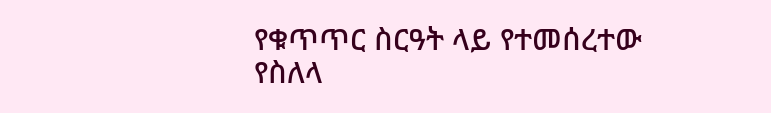የቁጥጥር ስርዓት ላይ የተመሰረተው የስለላ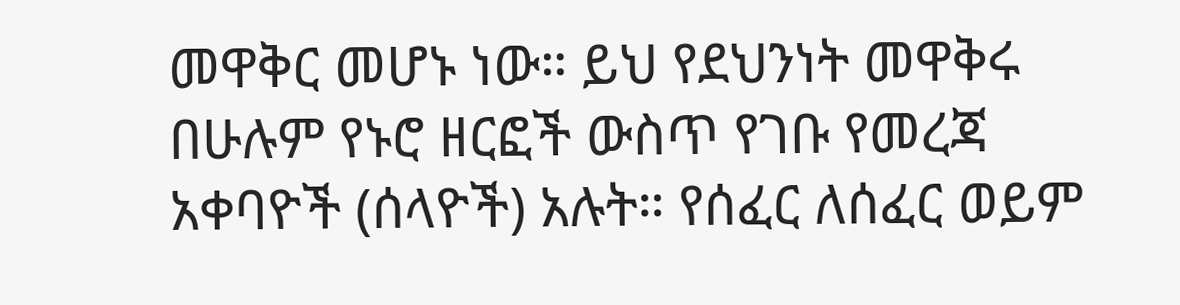መዋቅር መሆኑ ነው። ይህ የደህንነት መዋቅሩ በሁሉም የኑሮ ዘርፎች ውስጥ የገቡ የመረጃ አቀባዮች (ሰላዮች) አሉት። የሰፈር ለሰፈር ወይም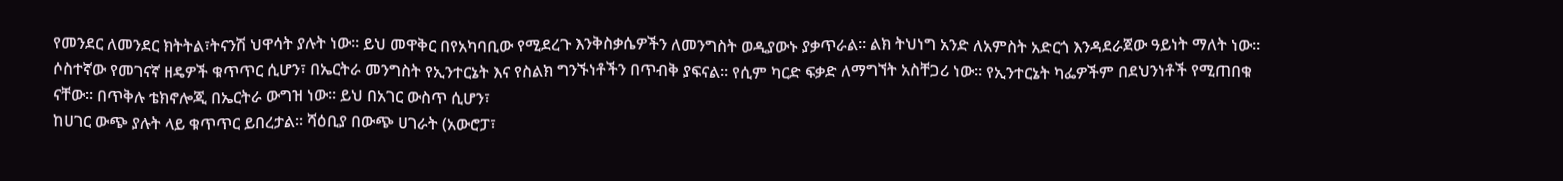የመንደር ለመንደር ክትትል፣ትናንሽ ህዋሳት ያሉት ነው። ይህ መዋቅር በየአካባቢው የሚደረጉ እንቅስቃሴዎችን ለመንግስት ወዲያውኑ ያቃጥራል። ልክ ትህነግ አንድ ለአምስት አድርጎ እንዳደራጀው ዓይነት ማለት ነው።
ሶስተኛው የመገናኛ ዘዴዎች ቁጥጥር ሲሆን፣ በኤርትራ መንግስት የኢንተርኔት እና የስልክ ግንኙነቶችን በጥብቅ ያፍናል። የሲም ካርድ ፍቃድ ለማግኘት አስቸጋሪ ነው። የኢንተርኔት ካፌዎችም በደህንነቶች የሚጠበቁ ናቸው። በጥቅሉ ቴክኖሎጂ በኤርትራ ውግዝ ነው። ይህ በአገር ውስጥ ሲሆን፣
ከሀገር ውጭ ያሉት ላይ ቁጥጥር ይበረታል። ሻዕቢያ በውጭ ሀገራት (አውሮፓ፣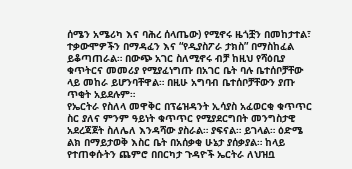ሰሜን አሜሪካ እና ባሕረ ሰላጤው) የሚኖሩ ዜጎቿን በመከታተል፣ ተቃውሞዎችን በማዳፈን እና “የዲያስፖራ ታክስ” በማስከፈል ይቆጣጠራል። በውጭ አገር ስለሚኖሩ ብቻ ከዚህ የሻዕቢያ ቁጥትርና መመሪያ የሚያፈነግጡ በአገር ቤት ባሉ ቤተሰቦቻቸው ላይ መከራ ይሆንባቸዋል። በዚሁ አግባብ ቤተሰቦቻቸውን ያጡ ጥቂት አይደሉም።
የኤርትራ የስለላ መዋቅር በፕሬዝዳንት ኢሳያስ አፈወርቂ ቁጥጥር ስር ያለና ምንም ዓይነት ቁጥጥር የሚያደርግበት መንግስታዊ አደረጃጀት ስለሌለ እንዳሻው ያስራል። ያፍናል። ይገላል። ዕድሜ ልክ በማይታወቅ እስር ቤት በአሰቃቂ ሁኔታ ያሰቃያል። ከላይ የተጠቀሱትን ጨምሮ በበርካታ ጉዳዮች ኤርትራ ለህዝቧ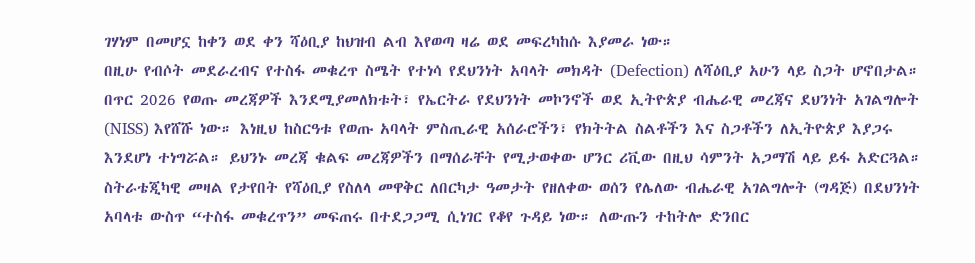ገሃነም በመሆኗ ከቀን ወደ ቀን ሻዕቢያ ከህዝብ ልብ እየወጣ ዛሬ ወደ መፍረካከሱ እያመራ ነው።
በዚሁ የብሶት መደራረብና የተስፋ መቁረጥ ስሜት የተነሳ የደህንነት አባላት መክዳት (Defection) ለሻዕቢያ አሁን ላይ ስጋት ሆኖበታል። በጥር 2026 የወጡ መረጃዎች እንደሚያመለክቱት፣ የኤርትራ የደህንነት መኮንኖች ወደ ኢትዮጵያ ብሔራዊ መረጃና ደህንነት አገልግሎት (NISS) እየሸሹ ነው። እነዚህ ከስርዓቱ የወጡ አባላት ምስጢራዊ አሰራሮችን፣ የክትትል ስልቶችን እና ስጋቶችን ለኢትዮጵያ እያጋሩ እንደሆነ ተነግሯል። ይህንኑ መረጃ ቁልፍ መረጃዎችን በማሰራቸት የሚታወቀው ሆንር ሪቪው በዚህ ሳምንት አጋማሽ ላይ ይፋ አድርጓል።
ስትራቴጂካዊ መዛል የታየበት የሻዕቢያ የስለላ መዋቅር ለበርካታ ዓመታት የዘለቀው ወሰን የሌለው ብሔራዊ አገልግሎት (ግዳጅ) በደህንነት አባላቱ ውስጥ “ተስፋ መቁረጥን” መፍጠሩ በተደጋጋሚ ሲነገር የቆየ ጉዳይ ነው። ለውጡን ተከትሎ ድንበር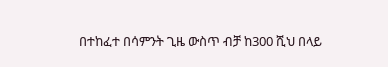በተከፈተ በሳምንት ጊዜ ውስጥ ብቻ ከ300 ሺህ በላይ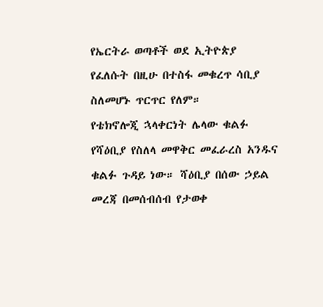የኤርትራ ወጣቶች ወደ ኢትዮጵያ የፈለሱት በዚሁ በተስፋ መቁረጥ ሳቢያ ስለመሆኑ ጥርጥር የለም።
የቴክኖሎጂ ኋላቀርነት ሌላው ቁልፉ የሻዕቢያ የስለላ መዋቅር መፈራረስ አንዱና ቁልፉ ጉዳይ ነው። ሻዕቢያ በሰው ኃይል መረጃ በመሰብሰብ የታወቀ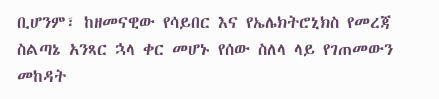ቢሆንም፣ ከዘመናዊው የሳይበር እና የኤሌክትሮኒክስ የመረጃ ስልጣኔ አንጻር ኋላ ቀር መሆኑ የሰው ስለላ ላይ የገጠመውን መከዳት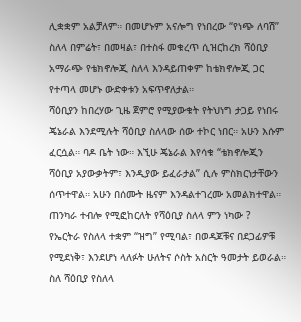ሊቋቋም አልቻለም። በመሆኑም አናሎግ የነበረው “የነጭ ለባሽ” ስለላ በምሬት፣ በመዛል፣ በተስፋ መቁረጥ ሲዝርከረክ ሻዕቢያ አማራጭ የቴክኖሎጂ ስለላ እንዳይጠቀም ከቴክኖሎጂ ጋር የተጣላ መሆኑ ውድቀቱን አፍጥኖለታል።
ሻዕቢያን ከበረሃው ጊዜ ጀምሮ የሚያውቁት የትህነግ ታጋይ የነበሩ ጄኔራል እንደሚሉት ሻዕቢያ ስለላው ሰው ተኮር ነበር። አሁን እሱም ፈርሷል። ባዶ ቤት ነው። እኚሁ ጄኔራል እየሳቁ “ቴክኖሎጂን ሻዕቢያ አያውቃትም፣ እንዲያው ይፈራታል” ሲሉ ምስክርነታቸውን ሰጥተዋል። አሁን በሰሙት ዜናም እንዳልተገረሙ አመልክተዋል።
ጠንካራ ተብሎ የሚፎከርለት የሻዕቢያ ስለላ ምን ነካው ?
የኤርትራ የስለላ ተቋም “ዝግ” የሚባል፣ በወዳጆቹና በደጋፊዎቹ የሚደነቅ፣ እንደሆነ ላለፉት ሁለትና ሶስት አስርት ዓመታት ይወራል። ስለ ሻዕቢያ የስለላ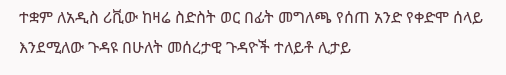ተቋም ለአዲስ ሪቪው ከዛሬ ስድስት ወር በፊት መግለጫ የሰጠ አንድ የቀድሞ ሰላይ እንደሚለው ጉዳዩ በሁለት መሰረታዊ ጉዳዮች ተለይቶ ሊታይ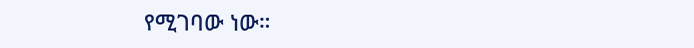የሚገባው ነው።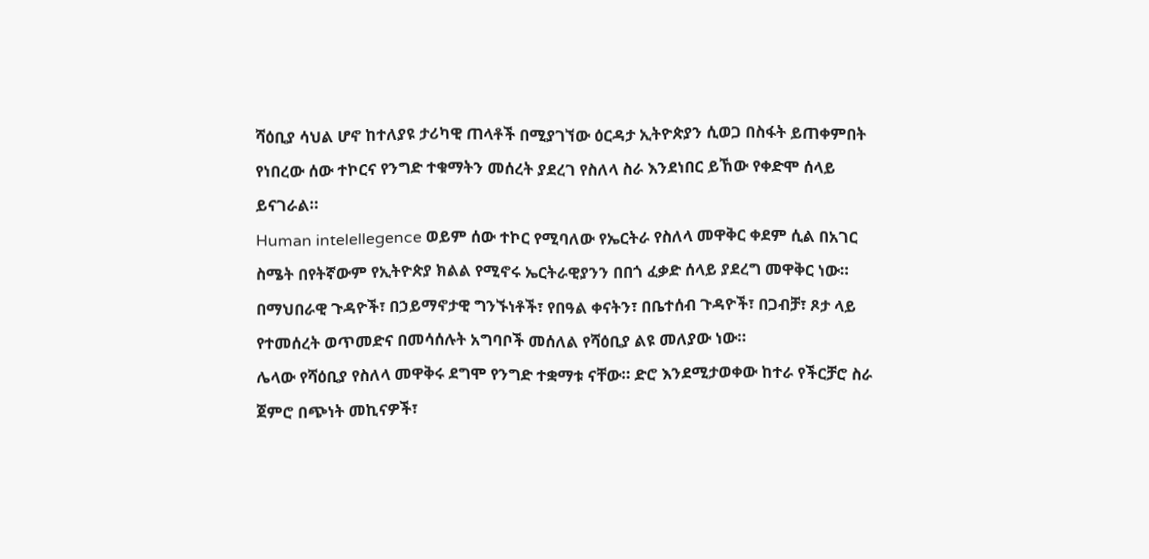ሻዕቢያ ሳህል ሆኖ ከተለያዩ ታሪካዊ ጠላቶች በሚያገኘው ዕርዳታ ኢትዮጵያን ሲወጋ በስፋት ይጠቀምበት የነበረው ሰው ተኮርና የንግድ ተቁማትን መሰረት ያደረገ የስለላ ስራ እንደነበር ይኸው የቀድሞ ሰላይ ይናገራል።
Human intelellegence ወይም ሰው ተኮር የሚባለው የኤርትራ የስለላ መዋቅር ቀደም ሲል በአገር ስሜት በየትኛውም የኢትዮጵያ ክልል የሚኖሩ ኤርትራዊያንን በበጎ ፈቃድ ሰላይ ያደረግ መዋቅር ነው። በማህበራዊ ጉዳዮች፣ በኃይማኖታዊ ግንኙነቶች፣ የበዓል ቀናትን፣ በቤተሰብ ጉዳዮች፣ በጋብቻ፣ ጾታ ላይ የተመሰረት ወጥመድና በመሳሰሉት አግባቦች መሰለል የሻዕቢያ ልዩ መለያው ነው።
ሌላው የሻዕቢያ የስለላ መዋቅሩ ደግሞ የንግድ ተቋማቱ ናቸው። ድሮ እንደሚታወቀው ከተራ የችርቻሮ ስራ ጀምሮ በጭነት መኪናዎች፣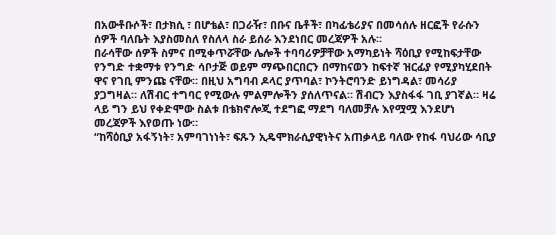በአውቶቡሶች፣ በታክሲ ፣ በሆቴል፣ በጋራዥ፣ በቡና ቤቶች፣ በካፊቴሪያና በመሳሰሉ ዘርፎች የራሱን ሰዎች ባለቤት እያስመስለ የስለላ ስራ ይሰራ እንደነበር መረጃዎች አሉ።
በራሳቸው ሰዎች ስምና በሚቀጥሯቸው ሌሎች ተባባሪዎቻቸው አማካይነት ሻዕቢያ የሚከፍታቸው የንግድ ተቋማቱ የንግድ ሳቦታጅ ወይም ማጭበርበርን በማከናወን ከፍተኛ ዝርፊያ የሚያካሂደበት ዋና የገቢ ምንጩ ናቸው። በዚህ አግባብ ዶላር ያጥባል፣ ኮንትሮባንድ ይነግዳል፣ መሳሪያ ያጋግዛል። ለሽብር ተግባር የሚውሉ ምልምሎችን ያሰለጥናል። ሽብርን እያስፋፋ ገቢ ያገኛል። ዛሬ ላይ ግን ይህ የቀድሞው ስልቱ በቴክኖሎጂ ተደግፎ ማደግ ባለመቻሉ እየሟሟ እንደሆነ መረጃዎች እየወጡ ነው።
“ከሻዕቢያ አፋኝነት፣ አምባገነነት፣ ፍጹን ኢዴሞክራሲያዊነትና አጠቃላይ ባለው የከፋ ባህሪው ሳቢያ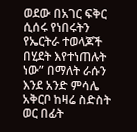ወደው በአገር ፍቅር ሲሰሩ የነበሩትን የኤርትራ ተወላጆች በሂደት እየተነጠሉት ነው” በማለት ራሱን እንደ አንድ ምሳሌ አቅርቦ ከዛሬ ስድስት ወር በፊት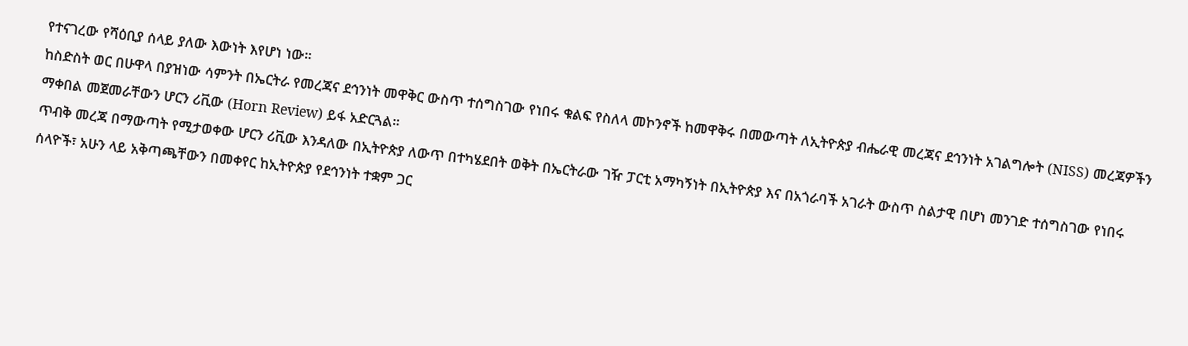የተናገረው የሻዕቢያ ሰላይ ያለው እውነት እየሆነ ነው።
ከስድስት ወር በሁዋላ በያዝነው ሳምንት በኤርትራ የመረጃና ደኅንነት መዋቅር ውስጥ ተሰግስገው የነበሩ ቁልፍ የስለላ መኮንኖች ከመዋቅሩ በመውጣት ለኢትዮጵያ ብሔራዊ መረጃና ደኅንነት አገልግሎት (NISS) መረጃዎችን ማቀበል መጀመራቸውን ሆርን ሪቪው (Horn Review) ይፋ አድርጓል።
ጥብቅ መረጃ በማውጣት የሚታወቀው ሆርን ሪቪው እንዳለው በኢትዮጵያ ለውጥ በተካሄደበት ወቅት በኤርትራው ገዥ ፓርቲ አማካኝነት በኢትዮጵያ እና በአጎራባች አገራት ውስጥ ስልታዊ በሆነ መንገድ ተሰግስገው የነበሩ ሰላዮች፣ አሁን ላይ አቅጣጫቸውን በመቀየር ከኢትዮጵያ የደኅንነት ተቋም ጋር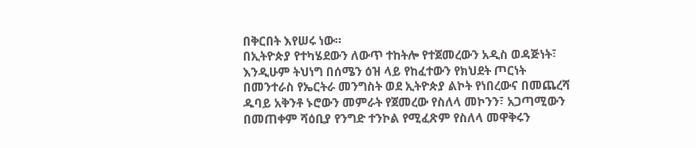በቅርበት እየሠሩ ነው።
በኢትዮጵያ የተካሄደውን ለውጥ ተከትሎ የተጀመረውን አዲስ ወዳጅነት፣ እንዲሁም ትህነግ በሰሜን ዕዝ ላይ የከፈተውን የክህደት ጦርነት በመንተራስ የኤርትራ መንግስት ወደ ኢትዮጵያ ልኮት የነበረውና በመጨረሻ ዱባይ አቅንቶ ኑሮውን መምራት የጀመረው የስለላ መኮንን፣ አጋጣሚውን በመጠቀም ሻዕቢያ የንግድ ተንኮል የሚፈጽም የስለላ መዋቅሩን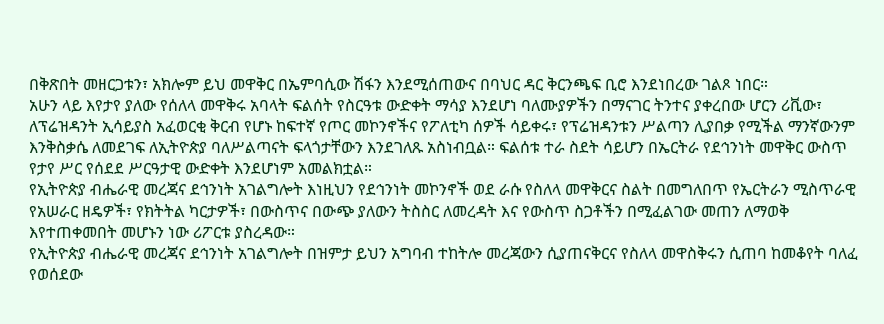በቅጽበት መዘርጋቱን፣ አክሎም ይህ መዋቅር በኤምባሲው ሽፋን እንደሚሰጠውና በባህር ዳር ቅርንጫፍ ቢሮ እንደነበረው ገልጾ ነበር።
አሁን ላይ እየታየ ያለው የሰለላ መዋቅሩ አባላት ፍልሰት የስርዓቱ ውድቀት ማሳያ እንደሆነ ባለሙያዎችን በማናገር ትንተና ያቀረበው ሆርን ሪቪው፣ ለፕሬዝዳንት ኢሳይያስ አፈወርቂ ቅርብ የሆኑ ከፍተኛ የጦር መኮንኖችና የፖለቲካ ሰዎች ሳይቀሩ፣ የፕሬዝዳንቱን ሥልጣን ሊያበቃ የሚችል ማንኛውንም እንቅስቃሴ ለመደገፍ ለኢትዮጵያ ባለሥልጣናት ፍላጎታቸውን እንደገለጹ አስነብቧል። ፍልሰቱ ተራ ስደት ሳይሆን በኤርትራ የደኅንነት መዋቅር ውስጥ የታየ ሥር የሰደደ ሥርዓታዊ ውድቀት እንደሆነም አመልክቷል።
የኢትዮጵያ ብሔራዊ መረጃና ደኅንነት አገልግሎት እነዚህን የደኅንነት መኮንኖች ወደ ራሱ የስለላ መዋቅርና ስልት በመግለበጥ የኤርትራን ሚስጥራዊ የአሠራር ዘዴዎች፣ የክትትል ካርታዎች፣ በውስጥና በውጭ ያለውን ትስስር ለመረዳት እና የውስጥ ስጋቶችን በሚፈልገው መጠን ለማወቅ እየተጠቀመበት መሆኑን ነው ሪፖርቱ ያስረዳው።
የኢትዮጵያ ብሔራዊ መረጃና ደኅንነት አገልግሎት በዝምታ ይህን አግባብ ተከትሎ መረጃውን ሲያጠናቅርና የስለላ መዋስቅሩን ሲጠባ ከመቆየት ባለፈ የወሰደው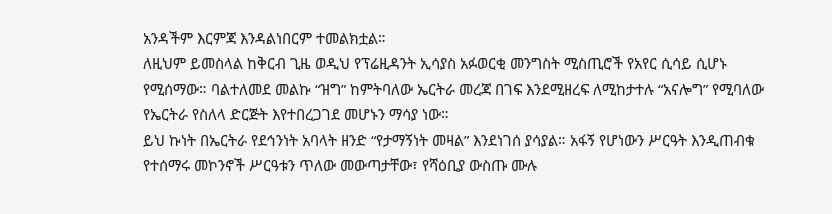አንዳችም እርምጃ እንዳልነበርም ተመልክቷል።
ለዚህም ይመስላል ከቅርብ ጊዜ ወዲህ የፕሬዚዳንት ኢሳያስ አፉወርቂ መንግስት ሚስጢሮች የአየር ሲሳይ ሲሆኑ የሚሰማው። ባልተለመደ መልኩ “ዝግ” ከምትባለው ኤርትራ መረጃ በገፍ እንደሚዘረፍ ለሚከታተሉ “አናሎግ” የሚባለው የኤርትራ የስለላ ድርጅት እየተበረጋገደ መሆኑን ማሳያ ነው።
ይህ ኩነት በኤርትራ የደኅንነት አባላት ዘንድ “የታማኝነት መዛል” እንደነገሰ ያሳያል። አፋኝ የሆነውን ሥርዓት እንዲጠብቁ የተሰማሩ መኮንኖች ሥርዓቱን ጥለው መውጣታቸው፣ የሻዕቢያ ውስጡ ሙሉ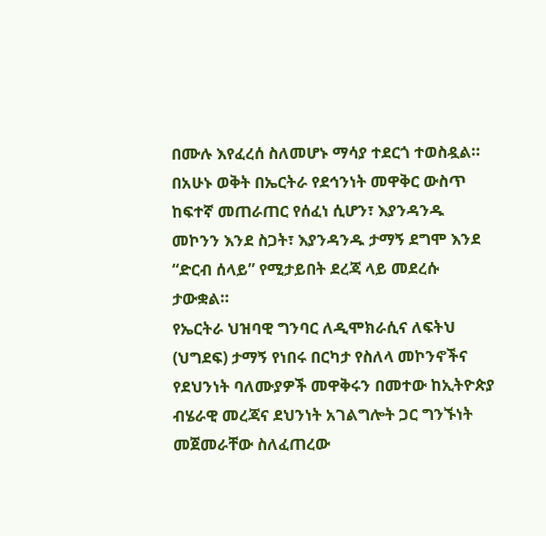በሙሉ እየፈረሰ ስለመሆኑ ማሳያ ተደርጎ ተወስዷል።
በአሁኑ ወቅት በኤርትራ የደኅንነት መዋቅር ውስጥ ከፍተኛ መጠራጠር የሰፈነ ሲሆን፣ እያንዳንዱ መኮንን እንደ ስጋት፣ እያንዳንዱ ታማኝ ደግሞ እንደ “ድርብ ሰላይ” የሚታይበት ደረጃ ላይ መደረሱ ታውቋል።
የኤርትራ ህዝባዊ ግንባር ለዲሞክራሲና ለፍትህ (ህግደፍ) ታማኝ የነበሩ በርካታ የስለላ መኮንኖችና የደህንነት ባለሙያዎች መዋቅሩን በመተው ከኢትዮጵያ ብሄራዊ መረጃና ደህንነት አገልግሎት ጋር ግንኙነት መጀመራቸው ስለፈጠረው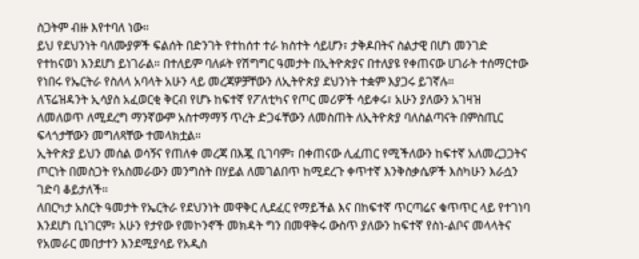ስጋትም ብዙ እየተባለ ነው።
ይህ የደህንነት ባለሙያዎች ፍልሰት በድንገት የተከሰተ ተራ ክስተት ሳይሆን፣ ታቅዶበትና ስልታዊ በሆነ መንገድ የተከናወነ እንደሆነ ይነገራል። በተለይም ባለፉት የሽግግር ዓመታት በኢትዮጵያና በተለያዩ የቀጠናው ሀገራት ተሰማርተው የነበሩ የኤርትራ የስለላ አባላት አሁን ላይ መረጃዎቻቸውን ለኢትዮጵያ ደህንነት ተቋም እያጋሩ ይገኛሉ።
ለፕሬዝዳንት ኢሳያስ አፈወርቂ ቅርብ የሆኑ ከፍተኛ የፖለቲካና የጦር መሪዎች ሳይቀሩ፣ አሁን ያለውን አገዛዝ ለመለወጥ ለሚደረግ ማንኛውም አስተማማኝ ጥረት ድጋፋቸውን ለመስጠት ለኢትዮጵያ ባለስልጣናት በምስጢር ፍላጎታቸውን መግለጻቸው ተመላክቷል።
ኢትዮጵያ ይህን መሰል ወሳኝና የጠለቀ መረጃ በእጇ ቢገባም፣ በቀጠናው ሊፈጠር የሚችለውን ከፍተኛ አለመረጋጋትና ጦርነት በመስጋት የአስመራውን መንግስት በሃይል ለመገልበጥ ከሚደረጉ ቀጥተኛ እንቅስቃሴዎች እስካሁን እራሷን ገድባ ቆይታለች።
ለበርካታ አስርት ዓመታት የኤርትራ የደህንነት መዋቅር ሊደፈር የማይችል እና በከፍተኛ ጥርጣሬና ቁጥጥር ላይ የተገነባ እንደሆነ ቢነገርም፣ አሁን የታየው የመኮንኖች መክዳት ግን በመዋቅሩ ውስጥ ያለውን ከፍተኛ የስነ-ልቦና መላላትና የአመራር መበታተን እንደሚያሳይ የአዲስ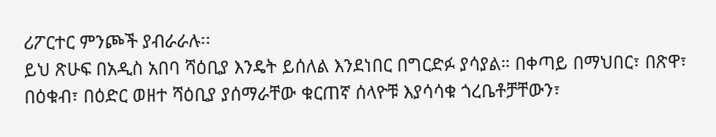ሪፖርተር ምንጮች ያብራራሉ፡፡
ይህ ጽሁፍ በአዲስ አበባ ሻዕቢያ እንዴት ይሰለል እንደነበር በግርድፉ ያሳያል። በቀጣይ በማህበር፣ በጽዋ፣ በዕቁብ፣ በዕድር ወዘተ ሻዕቢያ ያሰማራቸው ቁርጠኛ ሰላዮቹ እያሳሳቁ ጎረቤቶቻቸውን፣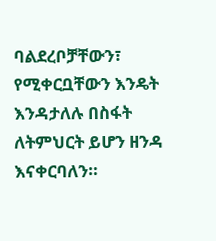ባልደረቦቻቸውን፣ የሚቀርቧቸውን እንዴት እንዳታለሉ በስፋት ለትምህርት ይሆን ዘንዳ እናቀርባለን።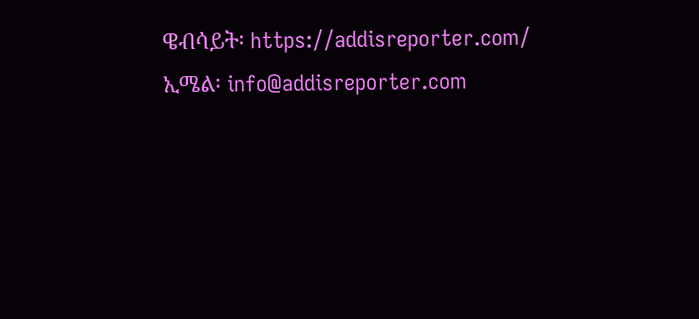ዌብሳይት፡ https://addisreporter.com/
ኢሜል፡ info@addisreporter.com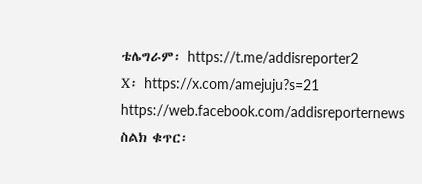ቴሌግራም፡ https://t.me/addisreporter2
X፡ https://x.com/amejuju?s=21
https://web.facebook.com/addisreporternews
ስልክ ቁጥር፡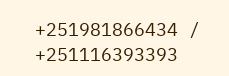+251981866434 / +251116393393